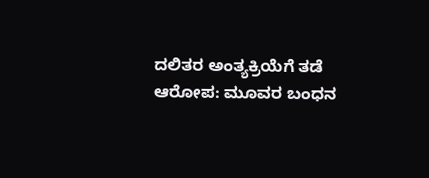ದಲಿತರ ಅಂತ್ಯಕ್ರಿಯೆಗೆ ತಡೆ ಆರೋಪ: ಮೂವರ ಬಂಧನ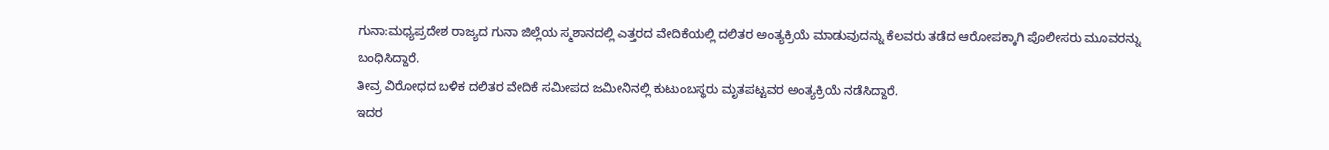ಗುನಾ:ಮಧ್ಯಪ್ರದೇಶ ರಾಜ್ಯದ ಗುನಾ ಜಿಲ್ಲೆಯ ಸ್ಮಶಾನದಲ್ಲಿ ಎತ್ತರದ ವೇದಿಕೆಯಲ್ಲಿ ದಲಿತರ ಅಂತ್ಯಕ್ರಿಯೆ ಮಾಡುವುದನ್ನು ಕೆಲವರು ತಡೆದ ಆರೋಪಕ್ಕಾಗಿ ಪೊಲೀಸರು ಮೂವರನ್ನು ಬಂಧಿಸಿದ್ದಾರೆ.
ತೀವ್ರ ವಿರೋಧದ ಬಳಿಕ ದಲಿತರ ವೇದಿಕೆ ಸಮೀಪದ ಜಮೀನಿನಲ್ಲಿ ಕುಟುಂಬಸ್ಥರು ಮೃತಪಟ್ಟವರ ಅಂತ್ಯಕ್ರಿಯೆ ನಡೆಸಿದ್ದಾರೆ.
ಇದರ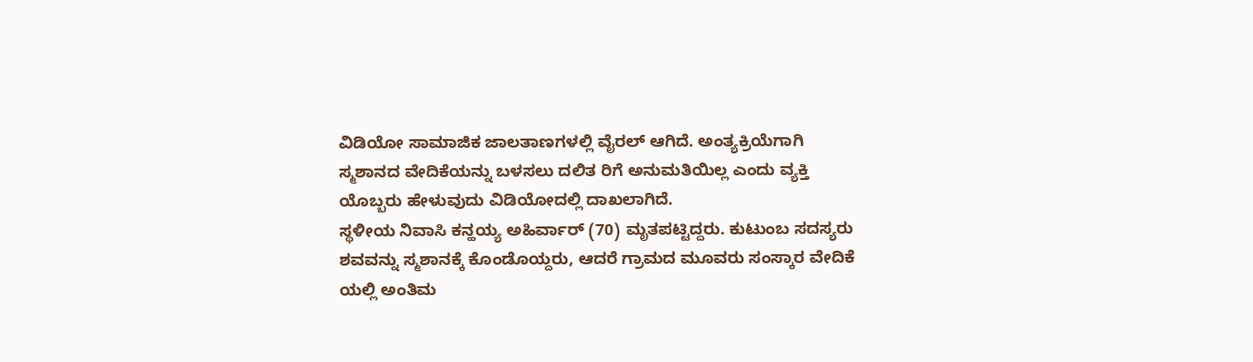ವಿಡಿಯೋ ಸಾಮಾಜಿಕ ಜಾಲತಾಣಗಳಲ್ಲಿ ವೈರಲ್ ಆಗಿದೆ. ಅಂತ್ಯಕ್ರಿಯೆಗಾಗಿ ಸ್ಮಶಾನದ ವೇದಿಕೆಯನ್ನು ಬಳಸಲು ದಲಿತ ರಿಗೆ ಅನುಮತಿಯಿಲ್ಲ ಎಂದು ವ್ಯಕ್ತಿ ಯೊಬ್ಬರು ಹೇಳುವುದು ವಿಡಿಯೋದಲ್ಲಿ ದಾಖಲಾಗಿದೆ.
ಸ್ಥಳೀಯ ನಿವಾಸಿ ಕನ್ಹಯ್ಯ ಅಹಿರ್ವಾರ್ (70) ಮೃತಪಟ್ಟಿದ್ದರು. ಕುಟುಂಬ ಸದಸ್ಯರು ಶವವನ್ನು ಸ್ಮಶಾನಕ್ಕೆ ಕೊಂಡೊಯ್ದರು, ಆದರೆ ಗ್ರಾಮದ ಮೂವರು ಸಂಸ್ಕಾರ ವೇದಿಕೆ ಯಲ್ಲಿ ಅಂತಿಮ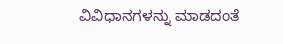ವಿವಿಧಾನಗಳನ್ನು ಮಾಡದಂತೆ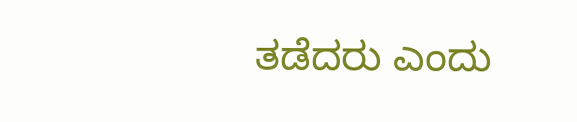ತಡೆದರು ಎಂದು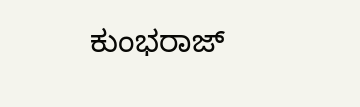ಕುಂಭರಾಜ್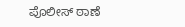ಪೊಲೀಸ್ ಠಾಣೆ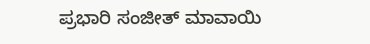ಪ್ರಭಾರಿ ಸಂಜೀತ್ ಮಾವಾಯಿ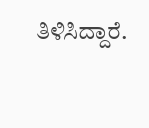ತಿಳಿಸಿದ್ದಾರೆ.